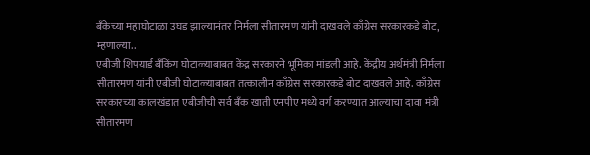बँकेच्या महाघोटाळा उघड झाल्यानंतर निर्मला सीतारमण यांनी दाखवले काँग्रेस सरकारकडे बोट, म्हणाल्या..
एबीजी शिपयार्ड बँकिंग घोटाळ्याबाबत केंद्र सरकारने भूमिका मांडली आहे. केंद्रीय अर्थमंत्री निर्मला सीतारमण यांनी एबीजी घोटाळ्याबाबत तत्कालीन काँग्रेस सरकारकडे बोट दाखवले आहे. काँग्रेस सरकारच्या कालखंडात एबीजीची सर्व बँक खाती एनपीए मध्ये वर्ग करण्यात आल्याचा दावा मंत्री सीतारमण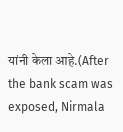यांनी केला आहे.(After the bank scam was exposed, Nirmala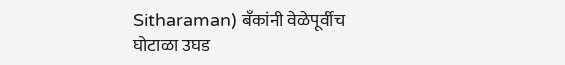Sitharaman) बँकांनी वेळेपूर्वीच घोटाळा उघड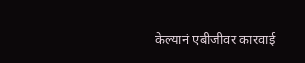केल्यानं एबीजीवर कारवाई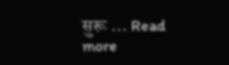सुरू … Read more